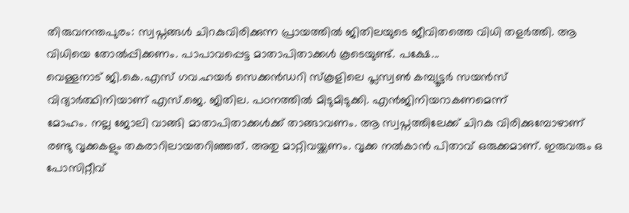തിരുവനന്തപുരം: സ്വപ്നങ്ങൾ ചിറകുവിരിക്കുന്ന പ്രായത്തിൽ ജിതിലയുടെ ജീവിതത്തെ വിധി തളർത്തി. ആ വിധിയെ തോൽപ്പിക്കണം. പാപാവപ്പെട്ട മാതാപിതാക്കൾ കൂടെയുണ്ട്. പക്ഷേ...
വെള്ളനാട് ജി.കെ.എസ് ഗവ.ഹയർ സെക്കൻഡറി സ്കൂളിലെ പ്ലസ്വൺ കമ്പ്യൂട്ടർ സയൻസ് വിദ്യാർത്ഥിനിയാണ് എസ്.ജെ. ജിതില. പഠനത്തിൽ മിടുമിടുക്കി. എൻജിനിയറാകണമെന്ന്
മോഹം. നല്ല ജോലി വാങ്ങി മാതാപിതാക്കൾക്ക് താങ്ങാവണം. ആ സ്വപ്നത്തിലേക്ക് ചിറകു വിരിക്കുമ്പോഴാണ്
രണ്ടു വൃക്കകളും തകരാറിലായതറിഞ്ഞത്. അതു മാറ്റിവയ്ക്കണം. വൃക്ക നൽകാൻ പിതാവ് ഒരുക്കമാണ്. ഇരുവരും ഒ പോസിറ്റീവ്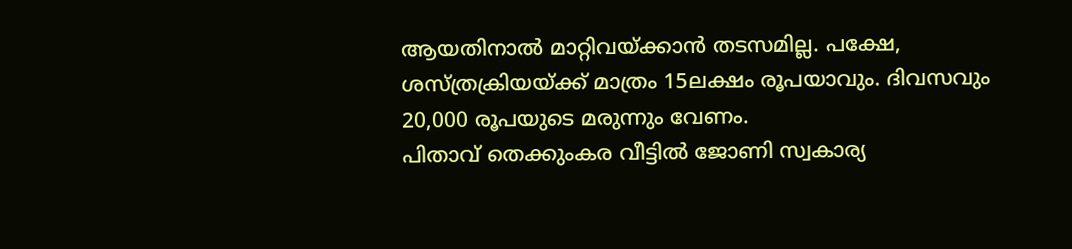ആയതിനാൽ മാറ്റിവയ്ക്കാൻ തടസമില്ല. പക്ഷേ, ശസ്ത്രക്രിയയ്ക്ക് മാത്രം 15ലക്ഷം രൂപയാവും. ദിവസവും 20,000 രൂപയുടെ മരുന്നും വേണം.
പിതാവ് തെക്കുംകര വീട്ടിൽ ജോണി സ്വകാര്യ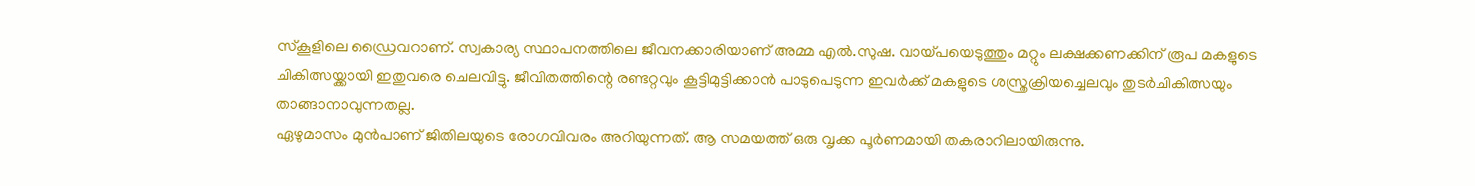സ്കൂളിലെ ഡ്രൈവറാണ്. സ്വകാര്യ സ്ഥാപനത്തിലെ ജീവനക്കാരിയാണ് അമ്മ എൽ.സുഷ. വായ്പയെടുത്തും മറ്റും ലക്ഷക്കണക്കിന് രൂപ മകളുടെ ചികിത്സയ്ക്കായി ഇതുവരെ ചെലവിട്ടു. ജീവിതത്തിന്റെ രണ്ടറ്റവും കൂട്ടിമുട്ടിക്കാൻ പാടുപെടുന്ന ഇവർക്ക് മകളുടെ ശസ്ത്രക്രിയച്ചെലവും തുടർചികിത്സയും താങ്ങാനാവുന്നതല്ല.
ഏഴുമാസം മുൻപാണ് ജിതിലയുടെ രോഗവിവരം അറിയുന്നത്. ആ സമയത്ത് ഒരു വൃക്ക പൂർണമായി തകരാറിലായിരുന്നു.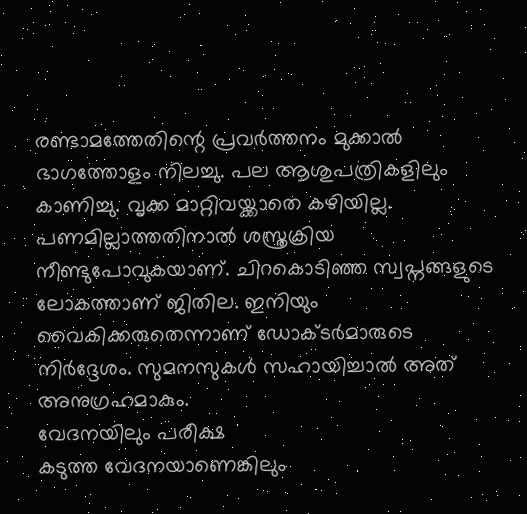രണ്ടാമത്തേതിന്റെ പ്രവർത്തനം മുക്കാൽ ഭാഗത്തോളം നിലച്ചു. പല ആശുപത്രികളിലും കാണിച്ചു. വൃക്ക മാറ്റിവയ്ക്കാതെ കഴിയില്ല.
പണമില്ലാത്തതിനാൽ ശസ്ത്രക്രിയ നീണ്ടുപോവുകയാണ്. ചിറകൊടിഞ്ഞ സ്വപ്നങ്ങളുടെ ലോകത്താണ് ജിതില. ഇനിയും വൈകിക്കരുതെന്നാണ് ഡോക്ടർമാരുടെ നിർദ്ദേശം. സുമനസുകൾ സഹായിച്ചാൽ അത് അനുഗ്രഹമാകും.
വേദനയിലും പരീക്ഷ
കടുത്ത വേദനയാണെങ്കിലും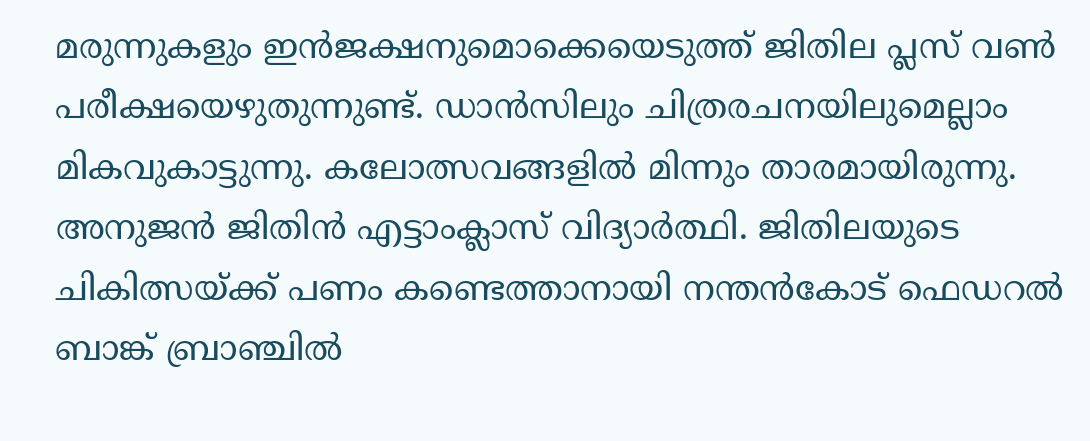മരുന്നുകളും ഇൻജക്ഷനുമൊക്കെയെടുത്ത് ജിതില പ്ലസ് വൺ പരീക്ഷയെഴുതുന്നുണ്ട്. ഡാൻസിലും ചിത്രരചനയിലുമെല്ലാം മികവുകാട്ടുന്നു. കലോത്സവങ്ങളിൽ മിന്നും താരമായിരുന്നു. അനുജൻ ജിതിൻ എട്ടാംക്ലാസ് വിദ്യാർത്ഥി. ജിതിലയുടെ ചികിത്സയ്ക്ക് പണം കണ്ടെത്താനായി നന്തൻകോട് ഫെഡറൽ ബാങ്ക് ബ്രാഞ്ചിൽ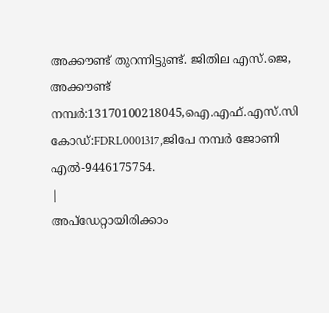അക്കൗണ്ട് തുറന്നിട്ടുണ്ട്. ജിതില എസ്.ജെ, അക്കൗണ്ട് നമ്പർ:13170100218045,ഐ.എഫ്.എസ്.സി കോഡ്:FDRL0001317,ജിപേ നമ്പർ ജോണി എൽ-9446175754.
|
അപ്ഡേറ്റായിരിക്കാം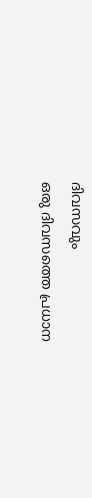ദിവസവും
ഒരു ദിവസത്തെ പ്രധാന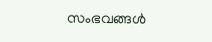സംഭവങ്ങൾ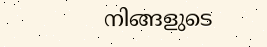നിങ്ങളുടെ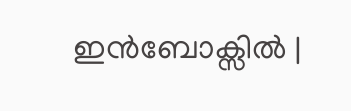ഇൻബോക്സിൽ |